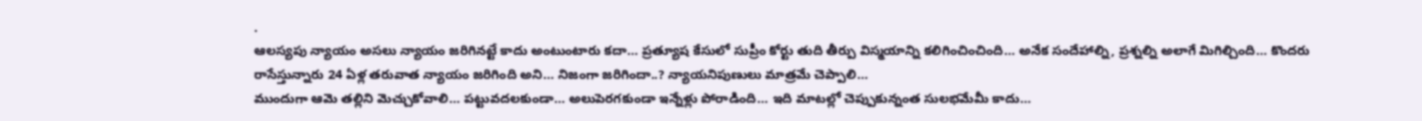.
ఆలస్యపు న్యాయం అసలు న్యాయం జరిగినట్టే కాదు అంటుంటారు కదా… ప్రత్యూష కేసులో సుప్రీం కోర్టు తుది తీర్పు విస్మయాన్ని కలిగించించింది… అనేక సందేహాల్ని, ప్రశ్నల్ని అలాగే మిగిల్చింది… కొందరు రాసేస్తున్నారు 24 ఏళ్ల తరువాత న్యాయం జరిగింది అని… నిజంగా జరిగిందా..? న్యాయనిపుణులు మాత్రమే చెప్పాలి…
ముందుగా ఆమె తల్లిని మెచ్చుకోవాలి… పట్టువదలకుండా… అలుపెరగకుండా ఇన్నేళ్లు పోరాడింది… ఇది మాటల్లో చెప్పుకున్నంత సులభమేమీ కాదు…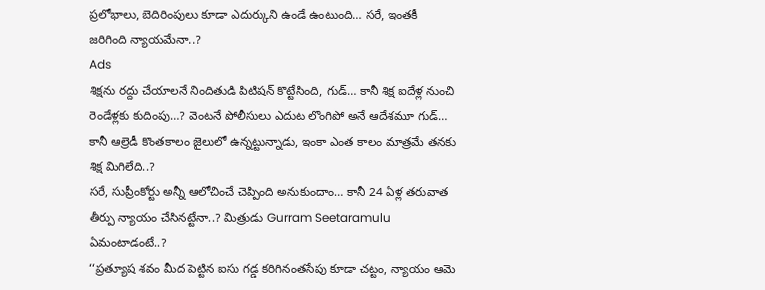ప్రలోభాలు, బెదిరింపులు కూడా ఎదుర్కుని ఉండే ఉంటుంది… సరే, ఇంతకీ జరిగింది న్యాయమేనా..?
Ads
శిక్షను రద్దు చేయాలనే నిందితుడి పిటిషన్ కొట్టేసింది, గుడ్… కానీ శిక్ష ఐదేళ్ల నుంచి రెండేళ్లకు కుదింపు…? వెంటనే పోలీసులు ఎదుట లొంగిపో అనే ఆదేశమూ గుడ్… కానీ ఆల్రెడీ కొంతకాలం జైలులో ఉన్నట్టున్నాడు, ఇంకా ఎంత కాలం మాత్రమే తనకు శిక్ష మిగిలేది..?
సరే, సుప్రీంకోర్టు అన్నీ ఆలోచించే చెప్పింది అనుకుందాం… కానీ 24 ఏళ్ల తరువాత తీర్పు న్యాయం చేసినట్టేనా..? మిత్రుడు Gurram Seetaramulu ఏమంటాడంటే..?
‘‘ప్రత్యూష శవం మీద పెట్టిన ఐసు గడ్డ కరిగినంతసేపు కూడా చట్టం, న్యాయం ఆమె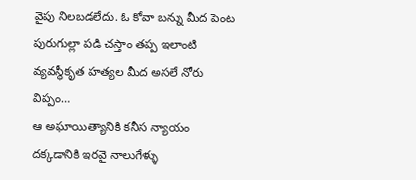వైపు నిలబడలేదు. ఓ కోవా బన్ను మీద పెంట పురుగుల్లా పడి చస్తాం తప్ప ఇలాంటి వ్యవస్థీకృత హత్యల మీద అసలే నోరు విప్పం…
ఆ అఘాయిత్యానికి కనీస న్యాయం దక్కడానికి ఇరవై నాలుగేళ్ళు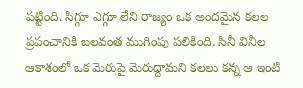పట్టింది. సిగ్గూ ఎగ్గూ లేని రాజ్యం ఒక అందమైన కలల ప్రపంచానికి బలవంత ముగింపు పలికింది. సినీ వినీల ఆకాశంలో ఒక మెరుపై మెరుద్దామని కలలు కన్న ఆ ఇంటి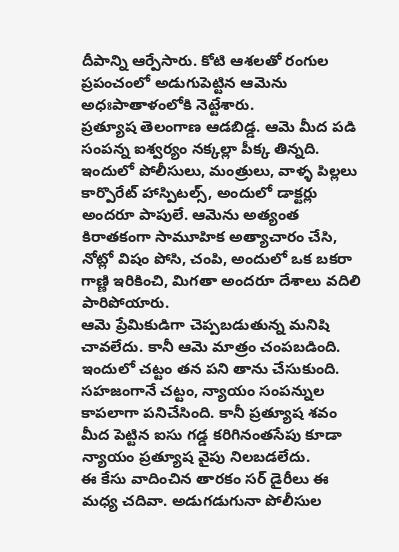దీపాన్ని ఆర్పేసారు. కోటి ఆశలతో రంగుల ప్రపంచంలో అడుగుపెట్టిన ఆమెను అధఃపాతాళంలోకి నెట్టేశారు.
ప్రత్యూష తెలంగాణ ఆడబిడ్డ. ఆమె మీద పడి సంపన్న ఐశ్వర్యం నక్కల్లా పీక్క తిన్నది. ఇందులో పోలీసులు, మంత్రులు, వాళ్ళ పిల్లలు కార్పొరేట్ హాస్పిటల్స్, అందులో డాక్టర్లు అందరూ పాపులే. ఆమెను అత్యంత కిరాతకంగా సామూహిక అత్యాచారం చేసి, నోట్లో విషం పోసి, చంపి, అందులో ఒక బకరా గాణ్ణి ఇరికించి, మిగతా అందరూ దేశాలు వదిలి పారిపోయారు.
ఆమె ప్రేమికుడిగా చెప్పబడుతున్న మనిషి చావలేదు. కానీ ఆమె మాత్రం చంపబడింది. ఇందులో చట్టం తన పని తాను చేసుకుంది. సహజంగానే చట్టం, న్యాయం సంపన్నుల కాపలాగా పనిచేసింది. కానీ ప్రత్యూష శవం మీద పెట్టిన ఐసు గడ్డ కరిగినంతసేపు కూడా న్యాయం ప్రత్యూష వైపు నిలబడలేదు.
ఈ కేసు వాదించిన తారకం సర్ డైరీలు ఈ మధ్య చదివా. అడుగడుగునా పోలీసుల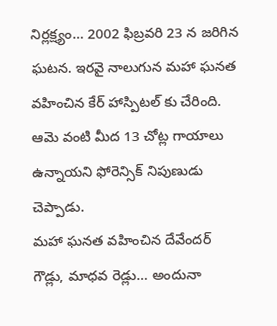నిర్లక్ష్యం… 2002 ఫిబ్రవరి 23 న జరిగిన ఘటన. ఇరవై నాలుగున మహా ఘనత వహించిన కేర్ హాస్పిటల్ కు చేరింది. ఆమె వంటి మీద 13 చోట్ల గాయాలు ఉన్నాయని ఫోరెన్సిక్ నిపుణుడు చెప్పాడు.
మహా ఘనత వహించిన దేవేందర్ గౌడ్లు, మాధవ రెడ్లు… అందునా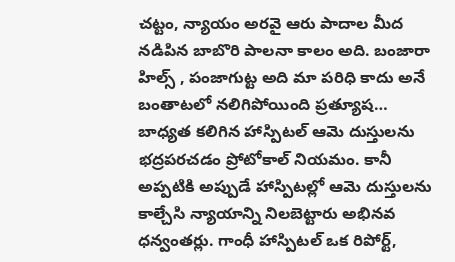చట్టం, న్యాయం అరవై ఆరు పాదాల మీద నడిపిన బాబొరి పాలనా కాలం అది. బంజారా హిల్స్ , పంజాగుట్ట అది మా పరిధి కాదు అనే బంతాటలో నలిగిపోయింది ప్రత్యూష…
బాధ్యత కలిగిన హాస్పిటల్ ఆమె దుస్తులను భద్రపరచడం ప్రోటోకాల్ నియమం. కానీ అప్పటికి అప్పుడే హాస్పిటల్లో ఆమె దుస్తులను కాల్చేసి న్యాయాన్ని నిలబెట్టారు అభినవ ధన్వంతర్లు. గాంధీ హాస్పిటల్ ఒక రిపోర్ట్,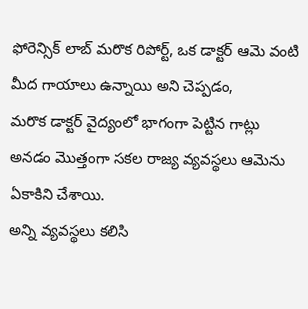ఫోరెన్సిక్ లాబ్ మరొక రిపోర్ట్, ఒక డాక్టర్ ఆమె వంటి మీద గాయాలు ఉన్నాయి అని చెప్పడం,
మరొక డాక్టర్ వైద్యంలో భాగంగా పెట్టిన గాట్లు అనడం మొత్తంగా సకల రాజ్య వ్యవస్థలు ఆమెను ఏకాకిని చేశాయి.
అన్ని వ్యవస్థలు కలిసి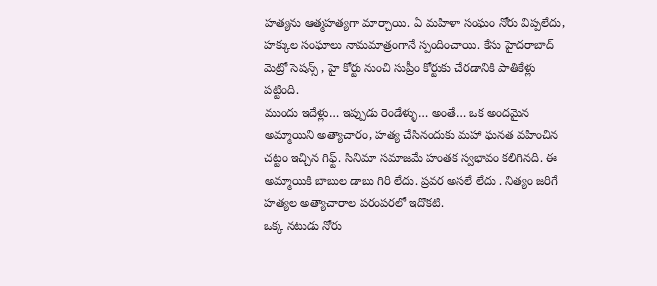హత్యను ఆత్మహత్యగా మార్చాయి. ఏ మహిళా సంఘం నోరు విప్పలేదు, హక్కుల సంఘాలు నామమాత్రంగానే స్పందించాయి. కేసు హైదరాబాద్ మెట్రో సెషన్స్ , హై కోర్టు నుంచి సుప్రీం కోర్టుకు చేరడానికి పాతికేళ్లు పట్టింది.
ముందు ఇదేళ్లు… ఇప్పుడు రెండేళ్ళు… అంతే… ఒక అందమైన అమ్మాయిని అత్యాచారం, హత్య చేసినందుకు మహా ఘనత వహించిన చట్టం ఇచ్చిన గిఫ్ట్. సినిమా సమాజమే హంతక స్వభావం కలిగినది. ఈ అమ్మాయికి బాబుల డాబు గిరి లేదు. ప్రవర అసలే లేదు . నిత్యం జరిగే హత్యల అత్యాచారాల పరంపరలో ఇదొకటి.
ఒక్క నటుడు నోరు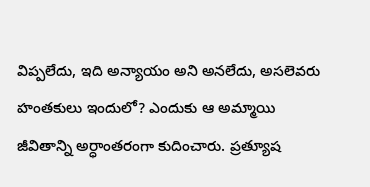విప్పలేదు, ఇది అన్యాయం అని అనలేదు, అసలెవరు హంతకులు ఇందులో? ఎందుకు ఆ అమ్మాయి జీవితాన్ని అర్ధాంతరంగా కుదించారు. ప్రత్యూష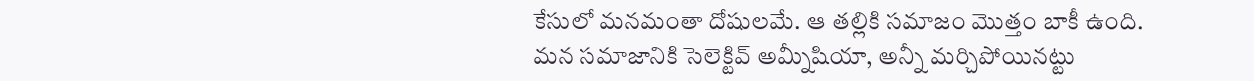కేసులో మనమంతా దోషులమే. ఆ తల్లికి సమాజం మొత్తం బాకీ ఉంది. మన సమాజానికి సెలెక్టివ్ అమ్నీషియా, అన్నీ మర్చిపోయినట్టు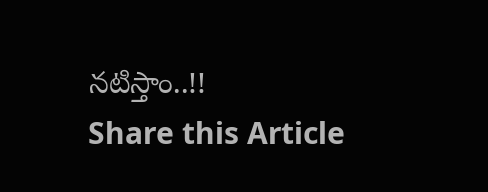నటిస్తాం..!!
Share this Article